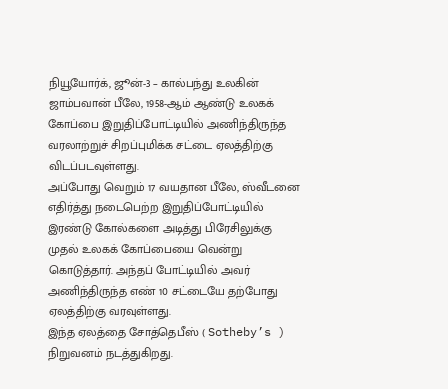நியூயோர்க், ஜூன்-3 – கால்பந்து உலகின் ஜாம்பவான் பீலே, 1958-ஆம் ஆண்டு உலகக் கோப்பை இறுதிப்போட்டியில் அணிந்திருந்த வரலாற்றுச் சிறப்புமிக்க சட்டை ஏலத்திற்கு விடப்படவுள்ளது.
அப்போது வெறும் 17 வயதான பீலே, ஸ்வீடனை எதிர்த்து நடைபெற்ற இறுதிப்போட்டியில் இரண்டு கோல்களை அடித்து பிரேசிலுக்கு முதல் உலகக் கோப்பையை வென்று கொடுத்தார். அந்தப் போட்டியில் அவர் அணிந்திருந்த எண் 10 சட்டையே தற்போது ஏலத்திற்கு வரவுள்ளது.
இந்த ஏலத்தை சோத்தெபீஸ் ( Sotheby’s ) நிறுவனம் நடத்துகிறது.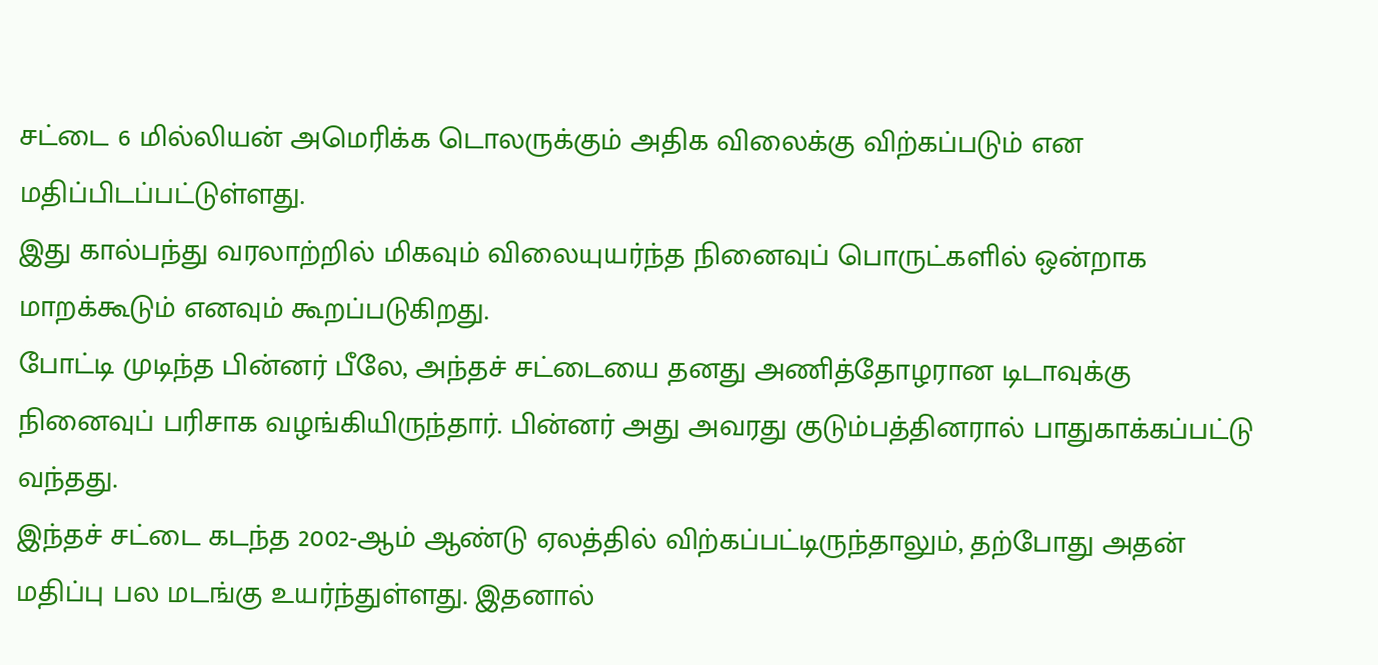சட்டை 6 மில்லியன் அமெரிக்க டொலருக்கும் அதிக விலைக்கு விற்கப்படும் என மதிப்பிடப்பட்டுள்ளது.
இது கால்பந்து வரலாற்றில் மிகவும் விலையுயர்ந்த நினைவுப் பொருட்களில் ஒன்றாக மாறக்கூடும் எனவும் கூறப்படுகிறது.
போட்டி முடிந்த பின்னர் பீலே, அந்தச் சட்டையை தனது அணித்தோழரான டிடாவுக்கு நினைவுப் பரிசாக வழங்கியிருந்தார். பின்னர் அது அவரது குடும்பத்தினரால் பாதுகாக்கப்பட்டு வந்தது.
இந்தச் சட்டை கடந்த 2002-ஆம் ஆண்டு ஏலத்தில் விற்கப்பட்டிருந்தாலும், தற்போது அதன் மதிப்பு பல மடங்கு உயர்ந்துள்ளது. இதனால்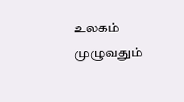உலகம் முழுவதும்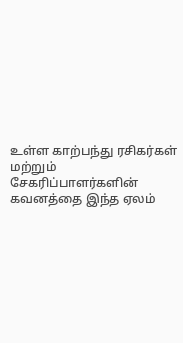உள்ள காற்பந்து ரசிகர்கள் மற்றும் சேகரிப்பாளர்களின் கவனத்தை இந்த ஏலம்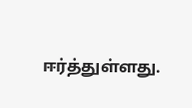ஈர்த்துள்ளது.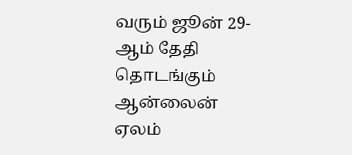வரும் ஜூன் 29-ஆம் தேதி தொடங்கும் ஆன்லைன் ஏலம்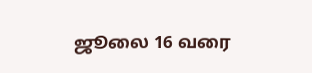ஜூலை 16 வரை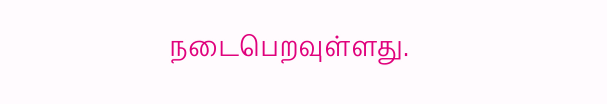நடைபெறவுள்ளது.